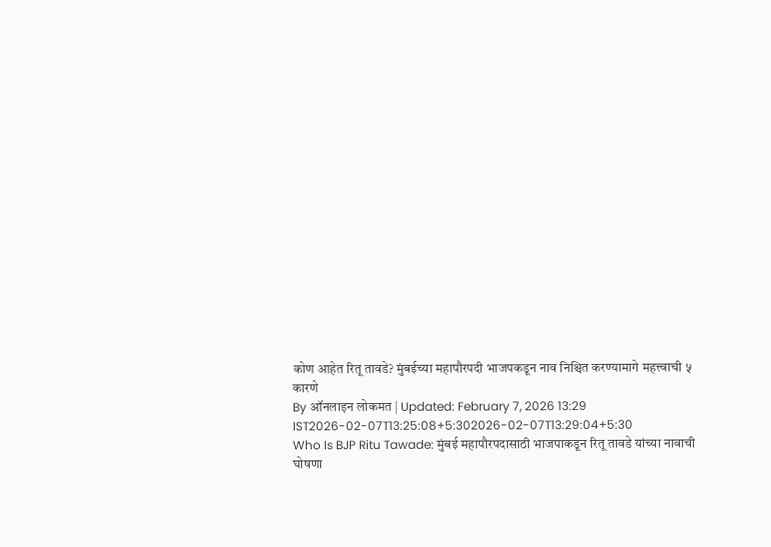कोण आहेत रितू तावडे? मुंबईच्या महापौरपदी भाजपकडून नाव निश्चित करण्यामागे महत्त्वाची ५ कारणे
By ऑनलाइन लोकमत | Updated: February 7, 2026 13:29 IST2026-02-07T13:25:08+5:302026-02-07T13:29:04+5:30
Who Is BJP Ritu Tawade: मुंबई महापौरपदासाठी भाजपाकडून रितू तावडे यांच्या नावाची घोषणा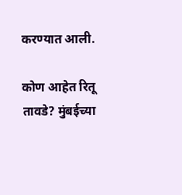करण्यात आली.

कोण आहेत रितू तावडे? मुंबईच्या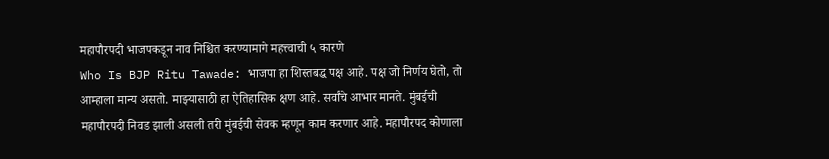महापौरपदी भाजपकडून नाव निश्चित करण्यामागे महत्त्वाची ५ कारणे
Who Is BJP Ritu Tawade: भाजपा हा शिस्तबद्ध पक्ष आहे. पक्ष जो निर्णय घेतो, तो आम्हाला मान्य असतो. माझ्यासाठी हा ऐतिहासिक क्षण आहे. सर्वांचे आभार मानते. मुंबईची महापौरपदी निवड झाली असली तरी मुंबईची सेवक म्हणून काम करणार आहे. महापौरपद कोणाला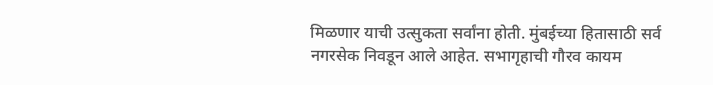मिळणार याची उत्सुकता सर्वांना होती. मुंबईच्या हितासाठी सर्व नगरसेक निवडून आले आहेत. सभागृहाची गौरव कायम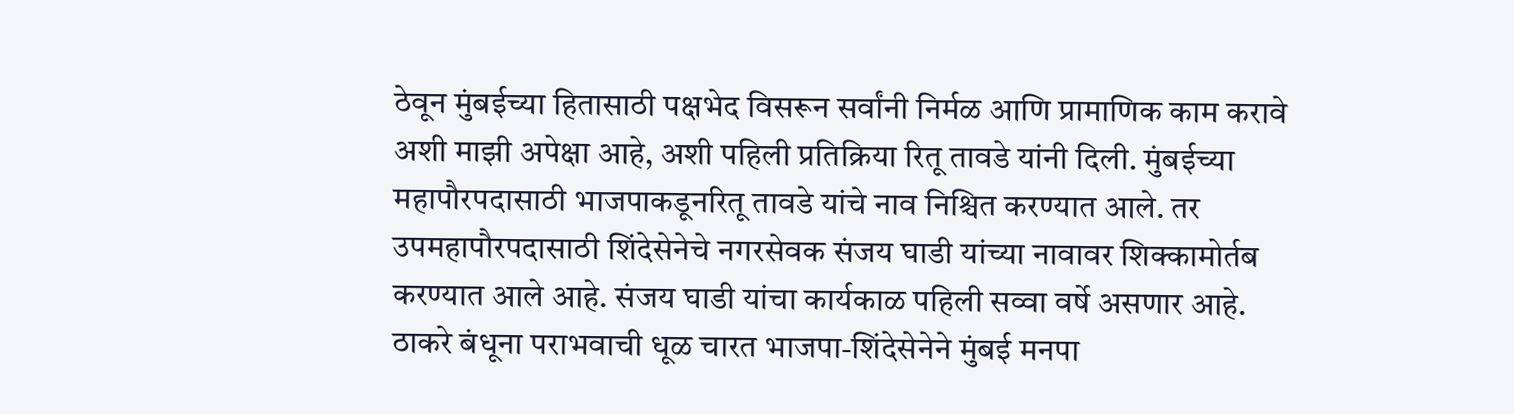ठेवून मुंबईच्या हितासाठी पक्षभेद विसरून सर्वांनी निर्मळ आणि प्रामाणिक काम करावे अशी माझी अपेक्षा आहे, अशी पहिली प्रतिक्रिया रितू तावडे यांनी दिली. मुंबईच्या महापौरपदासाठी भाजपाकडूनरितू तावडे यांचे नाव निश्चित करण्यात आले. तर उपमहापौरपदासाठी शिंदेसेनेचे नगरसेवक संजय घाडी यांच्या नावावर शिक्कामोर्तब करण्यात आले आहे. संजय घाडी यांचा कार्यकाळ पहिली सव्वा वर्षे असणार आहे.
ठाकरे बंधूना पराभवाची धूळ चारत भाजपा-शिंदेसेनेने मुंबई मनपा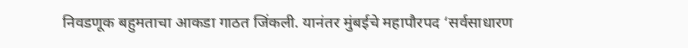निवडणूक बहुमताचा आकडा गाठत जिंकली. यानंतर मुंबईचे महापौरपद ‘सर्वसाधारण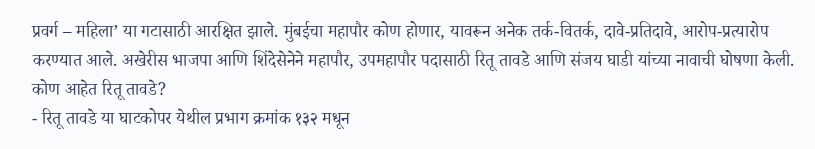प्रवर्ग – महिला’ या गटासाठी आरक्षित झाले. मुंबईचा महापौर कोण होणार, यावरून अनेक तर्क-वितर्क, दावे-प्रतिदावे, आरोप-प्रत्यारोप करण्यात आले. अखेरीस भाजपा आणि शिंदेसेनेने महापौर, उपमहापौर पदासाठी रितू तावडे आणि संजय घाडी यांच्या नावाची घोषणा केली.
कोण आहेत रितू तावडे?
- रितू तावडे या घाटकोपर येथील प्रभाग क्रमांक १३२ मधून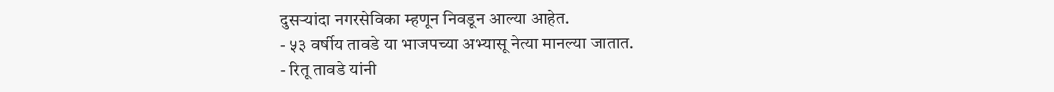दुसऱ्यांदा नगरसेविका म्हणून निवडून आल्या आहेत.
- ५३ वर्षीय तावडे या भाजपच्या अभ्यासू नेत्या मानल्या जातात.
- रितू तावडे यांनी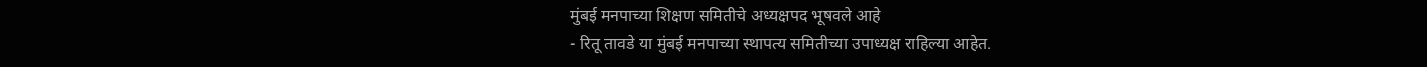मुंबई मनपाच्या शिक्षण समितीचे अध्यक्षपद भूषवले आहे
- रितू तावडे या मुंबई मनपाच्या स्थापत्य समितीच्या उपाध्यक्ष राहिल्या आहेत.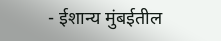- ईशान्य मुंबईतील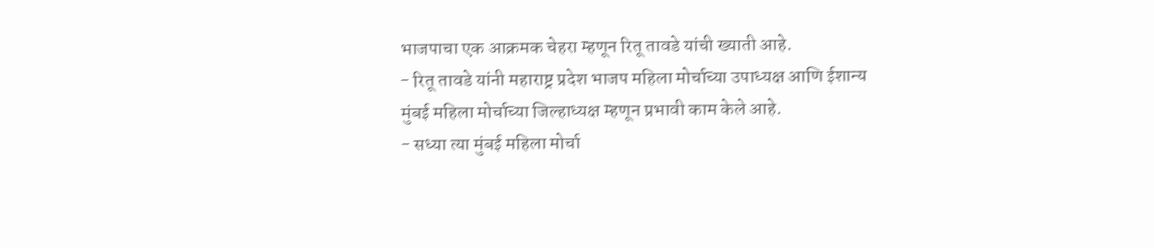भाजपाचा एक आक्रमक चेहरा म्हणून रितू तावडे यांची ख्याती आहे.
- रितू तावडे यांनी महाराष्ट्र प्रदेश भाजप महिला मोर्चाच्या उपाध्यक्ष आणि ईशान्य मुंबई महिला मोर्चाच्या जिल्हाध्यक्ष म्हणून प्रभावी काम केले आहे.
- सध्या त्या मुंबई महिला मोर्चा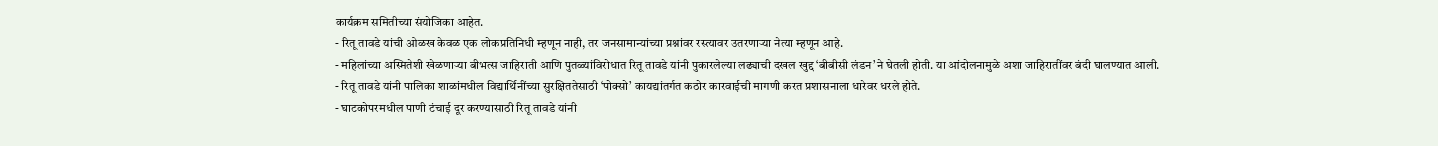कार्यक्रम समितीच्या संयोजिका आहेत.
- रितू तावडे यांची ओळख केवळ एक लोकप्रतिनिधी म्हणून नाही, तर जनसामान्यांच्या प्रश्नांवर रस्त्यावर उतरणाऱ्या नेत्या म्हणून आहे.
- महिलांच्या अस्मितेशी खेळणाऱ्या बीभत्स जाहिराती आणि पुतळ्यांविरोधात रितू तावडे यांनी पुकारलेल्या लढ्याची दखल खुद्द ‘बीबीसी लंडन’ने घेतली होती. या आंदोलनामुळे अशा जाहिरातींवर बंदी घालण्यात आली.
- रितू तावडे यांनी पालिका शाळांमधील विद्यार्थिनींच्या सुरक्षिततेसाठी ‘पोक्सो’ कायद्यांतर्गत कठोर कारवाईची मागणी करत प्रशासनाला धारेवर धरले होते.
- घाटकोपरमधील पाणी टंचाई दूर करण्यासाठी रितू तावडे यांनी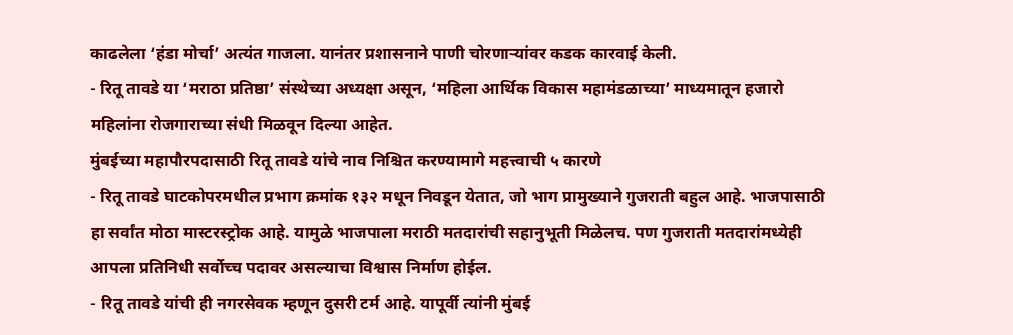काढलेला ‘हंडा मोर्चा’ अत्यंत गाजला. यानंतर प्रशासनाने पाणी चोरणाऱ्यांवर कडक कारवाई केली.
- रितू तावडे या ‘मराठा प्रतिष्ठा’ संस्थेच्या अध्यक्षा असून, ‘महिला आर्थिक विकास महामंडळाच्या’ माध्यमातून हजारो महिलांना रोजगाराच्या संधी मिळवून दिल्या आहेत.
मुंबईच्या महापौरपदासाठी रितू तावडे यांचे नाव निश्चित करण्यामागे महत्त्वाची ५ कारणे
- रितू तावडे घाटकोपरमधील प्रभाग क्रमांक १३२ मधून निवडून येतात, जो भाग प्रामुख्याने गुजराती बहुल आहे. भाजपासाठी हा सर्वांत मोठा मास्टरस्ट्रोक आहे. यामुळे भाजपाला मराठी मतदारांची सहानुभूती मिळेलच. पण गुजराती मतदारांमध्येही आपला प्रतिनिधी सर्वोच्च पदावर असल्याचा विश्वास निर्माण होईल.
- रितू तावडे यांची ही नगरसेवक म्हणून दुसरी टर्म आहे. यापूर्वी त्यांनी मुंबई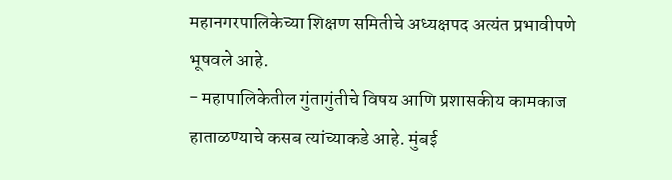महानगरपालिकेच्या शिक्षण समितीचे अध्यक्षपद अत्यंत प्रभावीपणे भूषवले आहे.
- महापालिकेतील गुंतागुंतीचे विषय आणि प्रशासकीय कामकाज हाताळण्याचे कसब त्यांच्याकडे आहे. मुंबई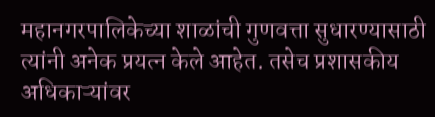महानगरपालिकेच्या शाळांची गुणवत्ता सुधारण्यासाठी त्यांनी अनेक प्रयत्न केले आहेत. तसेच प्रशासकीय अधिकाऱ्यांवर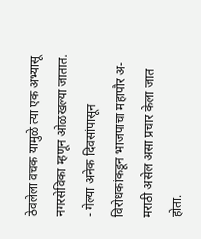ठेवलेला वचक यामुळे त्या एक अभ्यासू नगरसेविका म्हणून ओळखल्या जातात.
- गेल्या अनेक दिवसांपासून विरोधकांकडून भाजपाचा महापौर अ-मराठी असेल असा प्रचार केला जात होता.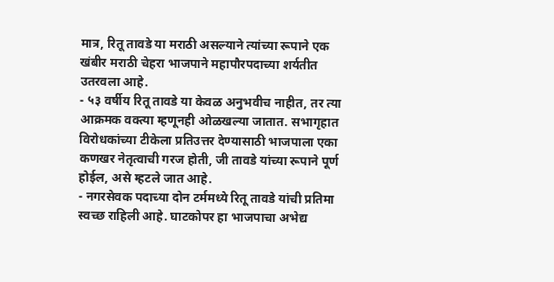मात्र, रितू तावडे या मराठी असल्याने त्यांच्या रूपाने एक खंबीर मराठी चेहरा भाजपाने महापौरपदाच्या शर्यतीत उतरवला आहे.
- ५३ वर्षीय रितू तावडे या केवळ अनुभवीच नाहीत, तर त्या आक्रमक वक्त्या म्हणूनही ओळखल्या जातात. सभागृहात विरोधकांच्या टीकेला प्रतिउत्तर देण्यासाठी भाजपाला एका कणखर नेतृत्वाची गरज होती, जी तावडे यांच्या रूपाने पूर्ण होईल, असे म्हटले जात आहे.
- नगरसेवक पदाच्या दोन टर्ममध्ये रितू तावडे यांची प्रतिमा स्वच्छ राहिली आहे. घाटकोपर हा भाजपाचा अभेद्य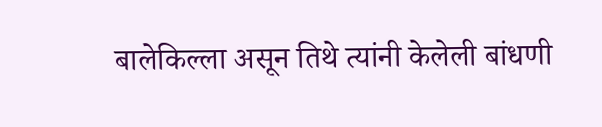बालेकिल्ला असून तिथे त्यांनी केलेली बांधणी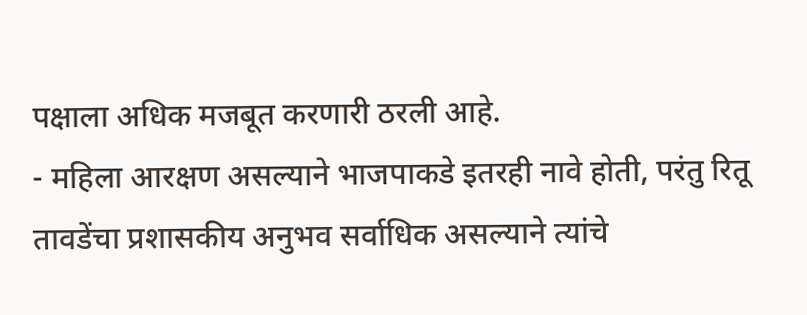पक्षाला अधिक मजबूत करणारी ठरली आहे.
- महिला आरक्षण असल्याने भाजपाकडे इतरही नावे होती, परंतु रितू तावडेंचा प्रशासकीय अनुभव सर्वाधिक असल्याने त्यांचे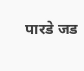पारडे जड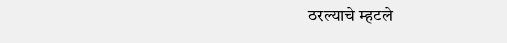ठरल्याचे म्हटले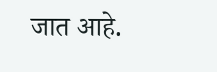जात आहे.